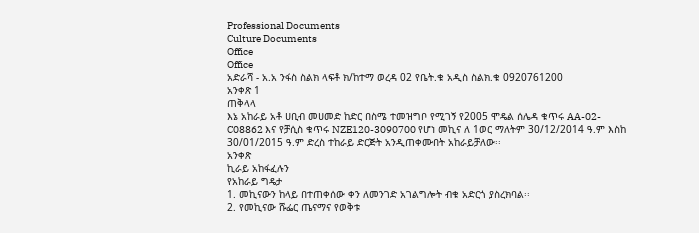Professional Documents
Culture Documents
Office
Office
አድራሻ - አ.አ ንፋስ ስልክ ላፍቶ ክ/ከተማ ወረዳ 02 የቤት.ቁ አዲስ ስልክ.ቁ 0920761200
አንቀጽ 1
ጠቅላላ
እኔ አከራይ አቶ ሀቢብ መሀመድ ከድር በስሜ ተመዝግቦ የሚገኝ የ2005 ሞዴል ሰሌዳ ቁጥሩ AA-02-
C08862 እና የቻሲስ ቁጥሩ NZE120-3090700 የሆነ መኪና ለ 1ወር ማለትም 30/12/2014 ዓ.ም እስከ
30/01/2015 ዓ.ም ድረስ ተከራይ ድርጅት አንዲጠቀሙበት አከራይቻለው፡፡
አንቀጽ
ኪራይ አከፋፈሉን
የአከራይ ግዴታ
1. መኪናውን ከላይ በተጠቀሰው ቀን ለመንገድ አገልግሎት ብቁ አድርጎ ያስረክባል፡፡
2. የመኪናው ሹፌር ጤናማና የወቅቱ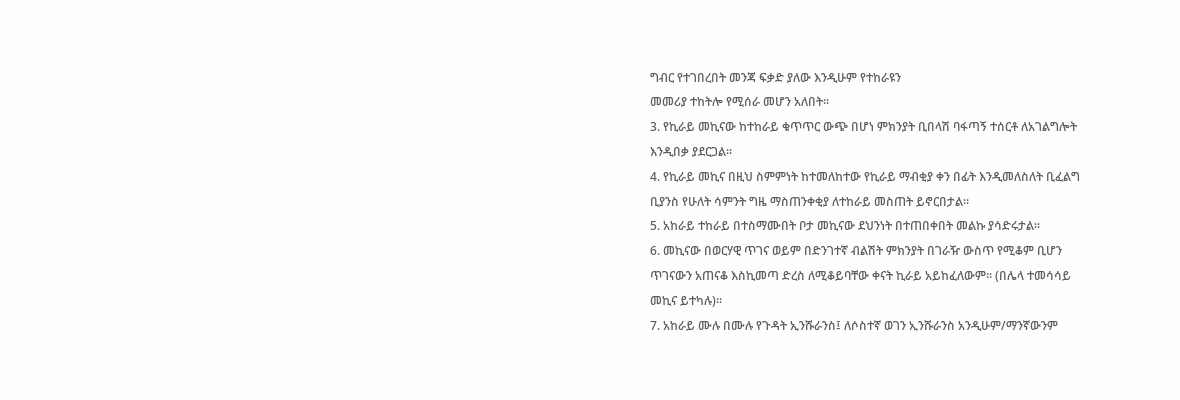ግብር የተገበረበት መንጃ ፍቃድ ያለው እንዲሁም የተከራዩን
መመሪያ ተከትሎ የሚሰራ መሆን አለበት፡፡
3. የኪራይ መኪናው ከተከራይ ቁጥጥር ውጭ በሆነ ምክንያት ቢበላሽ ባፋጣኝ ተሰርቶ ለአገልግሎት
እንዲበቃ ያደርጋል፡፡
4. የኪራይ መኪና በዚህ ስምምነት ከተመለከተው የኪራይ ማብቂያ ቀን በፊት እንዲመለስለት ቢፈልግ
ቢያንስ የሁለት ሳምንት ግዜ ማስጠንቀቂያ ለተከራይ መስጠት ይኖርበታል፡፡
5. አከራይ ተከራይ በተስማሙበት ቦታ መኪናው ደህንነት በተጠበቀበት መልኩ ያሳድሩታል፡፡
6. መኪናው በወርሃዊ ጥገና ወይም በድንገተኛ ብልሽት ምክንያት በገራዥ ውስጥ የሚቆም ቢሆን
ጥገናውን አጠናቆ እስኪመጣ ድረስ ለሚቆይባቸው ቀናት ኪራይ አይከፈለውም፡፡ (በሌላ ተመሳሳይ
መኪና ይተካሉ)፡፡
7. አከራይ ሙሉ በሙሉ የጉዳት ኢንሹራንስ፤ ለሶስተኛ ወገን ኢንሹራንስ አንዲሁም/ማንኛውንም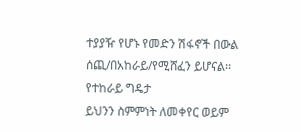ተያያዥ የሆኑ የመድን ሽፋኖች በውል ሰጪ/በአከራይ/የሚሸፈን ይሆናል፡፡
የተከራይ ግዴታ
ይህንን ስምምነት ለመቀየር ወይም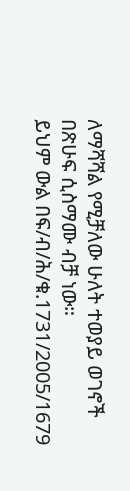ለማሻሻል የሚቻለው ሁለት ተወያይ ወገኖች በጽሁፍ ሲስማሙ ብቻ ነው።
ይህም ውል በፍ/ብ/ሕ/ቁ.1731/2005/1679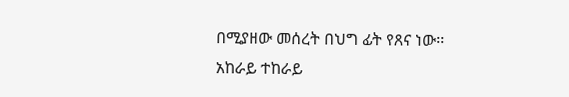በሚያዘው መሰረት በህግ ፊት የጸና ነው፡፡
አከራይ ተከራይ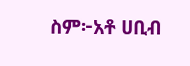ስም፦አቶ ሀቢብ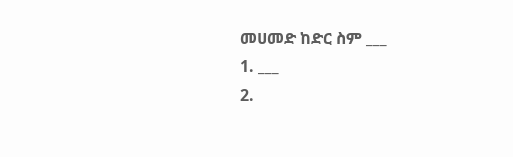መሀመድ ከድር ስም ___
1. ___
2.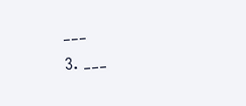___
3. ___